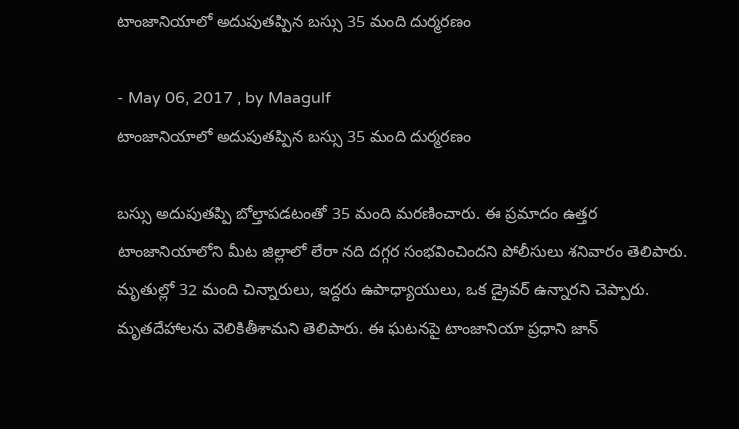టాంజానియాలో అదుపుతప్పిన బస్సు 35 మంది దుర్మరణం

- May 06, 2017 , by Maagulf
టాంజానియాలో అదుపుతప్పిన బస్సు 35 మంది దుర్మరణం

బస్సు అదుపుతప్పి బోల్తాపడటంతో 35 మంది మరణించారు. ఈ ప్రమాదం ఉత్తర టాంజానియాలోని మీట జిల్లాలో లేరా నది దగ్గర సంభవించిందని పోలీసులు శనివారం తెలిపారు. మృతుల్లో 32 మంది చిన్నారులు, ఇద్దరు ఉపాధ్యాయులు, ఒక డ్రైవర్ ఉన్నారని చెప్పారు. మృతదేహాలను వెలికితీశామని తెలిపారు. ఈ ఘటనపై టాంజానియా ప్రధాని జాన్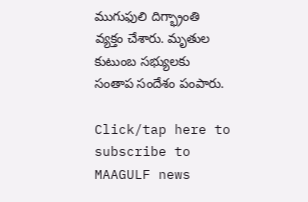ముగుఫులి దిగ్భ్రాంతి వ్యక్తం చేశారు. మృతుల కుటుంబ సభ్యులకు సంతాప సందేశం పంపారు.

Click/tap here to subscribe to MAAGULF news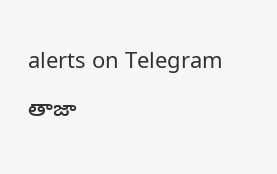alerts on Telegram

తాజా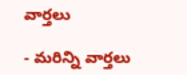వార్తలు

- మరిన్ని వార్తలు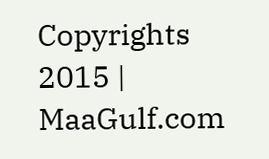Copyrights 2015 | MaaGulf.com